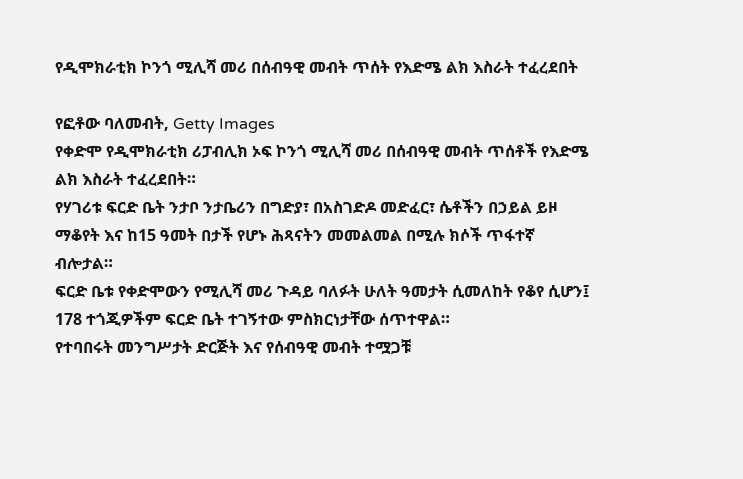የዲሞክራቲክ ኮንጎ ሚሊሻ መሪ በሰብዓዊ መብት ጥሰት የእድሜ ልክ እስራት ተፈረደበት

የፎቶው ባለመብት, Getty Images
የቀድሞ የዲሞክራቲክ ሪፓብሊክ ኦፍ ኮንጎ ሚሊሻ መሪ በሰብዓዊ መብት ጥሰቶች የእድሜ ልክ እስራት ተፈረደበት።
የሃገሪቱ ፍርድ ቤት ንታቦ ንታቤሪን በግድያ፣ በአስገድዶ መድፈር፣ ሴቶችን በኃይል ይዞ ማቆየት እና ከ15 ዓመት በታች የሆኑ ሕጻናትን መመልመል በሚሉ ክሶች ጥፋተኛ ብሎታል።
ፍርድ ቤቱ የቀድሞውን የሚሊሻ መሪ ጉዳይ ባለፉት ሁለት ዓመታት ሲመለከት የቆየ ሲሆን፤ 178 ተጎጂዎችም ፍርድ ቤት ተገኝተው ምስክርነታቸው ሰጥተዋል።
የተባበሩት መንግሥታት ድርጅት እና የሰብዓዊ መብት ተሟጋቹ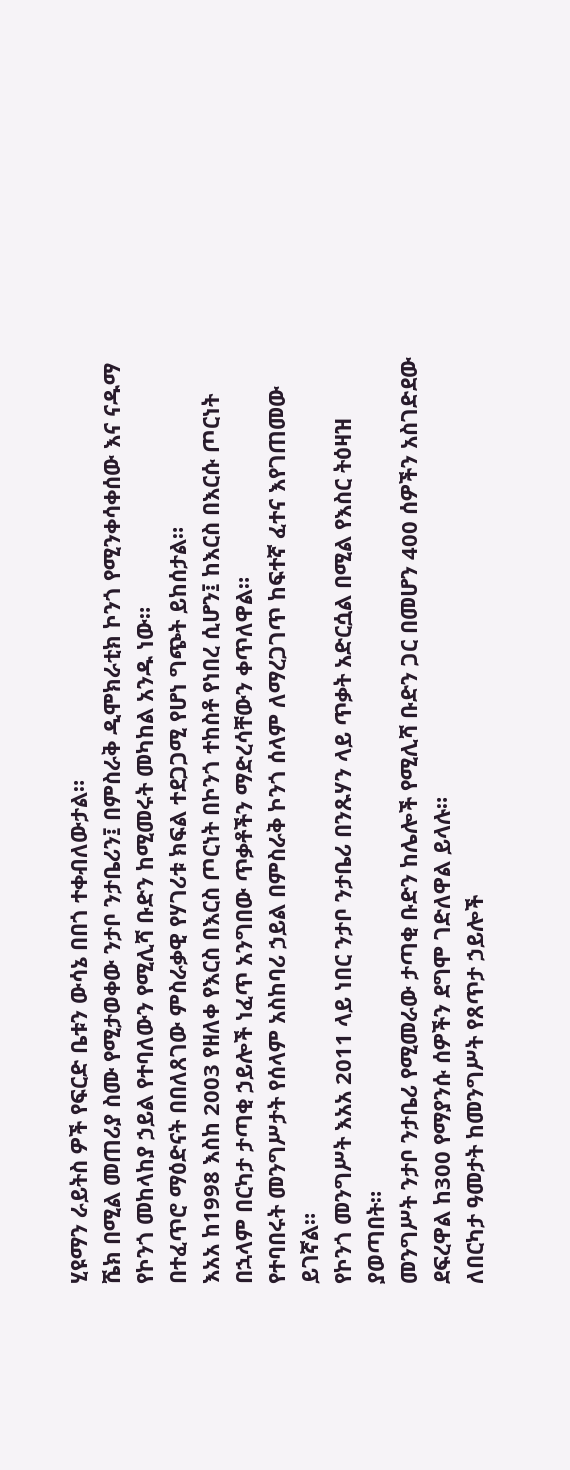ሂዩማን ራይትስ ዎች የፍርድ ቤቱን ውሳኔ በበጎ ተቀብለውታል።
ሼክ በሚል መጠሪያ ስሙ የሚታወቀው ንታቦ ንታቤሪን፤ በምስራቅ ዲሞክራቲክ ኮንጎ የሚንቀሳቀሰው እና ናዱማ የኮንጎ መከላከያ ኃይል የተባለውን የሚሊሻ ቡድን ከሚመሩት መካከል አንዱ ነው።
በተፈጥሮ ማዕድናት በበለጸገው ምስራቃዊ የሃገሪቱ ክፍል ተደጋጋሚ የሆነ ግጭት ይከሰታል።
እአአ ከ1998 እስከ 2003 የዘለቀ የእርስ በእርስ ጦርነት በኮንጎ ተከስቶ የነበረ ሲሆን፤ ከእርስ በእርሱ ጦርነት በኋላም በርካታ ታጣቂ ኃይሎች ነፈጥ አንግበው ጥቃቶችን ማድረሳቸውን ቀጥለዋል።
የተባበሩት መንግሥታት የሰላም አስከባሪ ኃይል በምስራቅ ኮንጎ ሰላም ለማረጋገጥ ከፍተኛ ፈተና እየገጠመው ይገኛል።
የኮንጎ መንግሥት እአአ 2011 ላይ ነበር ንታቦ ንታቤሪ በንጹሃን ላይ ጥቃት አድርሷል በሚል የእስር ትዕዛዝ ያወጣበት።
መንግሥት ንታቦ ንታቤሪ የሚመራው ታጣቂ ቡድን ከሌሎች የሚሊሻ ቡድን ጋር በመሆን 400 ሰዎችን አስገድደው ደፍረዋል ከ300 የማያንሱ ሰዎችን ደግሞ ገድለዋል ይላሉ።
ለበርካታ ዓመታት ከመንግሥት የጸጥታ ኃይሎች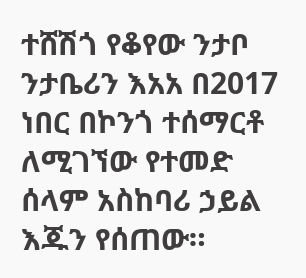ተሸሽጎ የቆየው ንታቦ ንታቤሪን እአአ በ2017 ነበር በኮንጎ ተሰማርቶ ለሚገኘው የተመድ ሰላም አስከባሪ ኃይል እጁን የሰጠው።